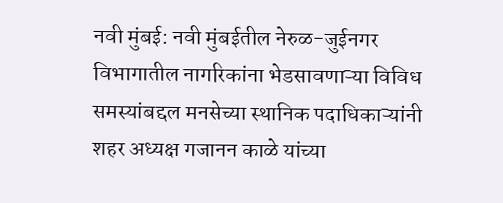नवी मुंबई: नवी मुंबईतील नेरुळ-जुईनगर विभागातील नागरिकांना भेडसावणाऱ्या विविध समस्यांबद्दल मनसेच्या स्थानिक पदाधिकाऱ्यांनी शहर अध्यक्ष गजानन काळे यांच्या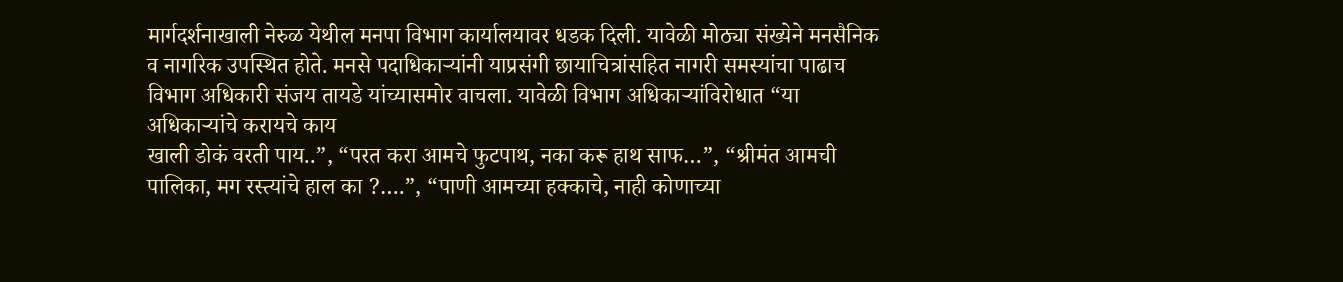मार्गदर्शनाखाली नेरुळ येथील मनपा विभाग कार्यालयावर धडक दिली. यावेळी मोठ्या संख्येने मनसैनिक व नागरिक उपस्थित होते. मनसे पदाधिकाऱ्यांनी याप्रसंगी छायाचित्रांसहित नागरी समस्यांचा पाढाच विभाग अधिकारी संजय तायडे यांच्यासमोर वाचला. यावेळी विभाग अधिकाऱ्यांविरोधात “या अधिकाऱ्यांचे करायचे काय
खाली डोकं वरती पाय..”, “परत करा आमचे फुटपाथ, नका करू हाथ साफ…”, “श्रीमंत आमची पालिका, मग रस्त्यांचे हाल का ?….”, “पाणी आमच्या हक्काचे, नाही कोणाच्या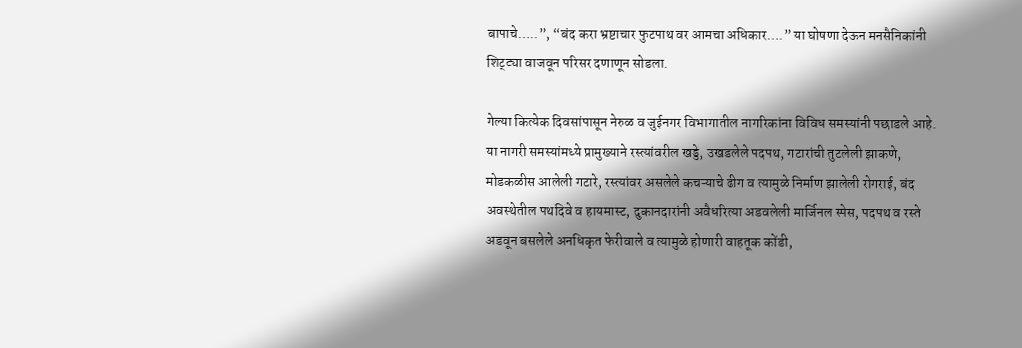बापाचे…..”, “बंद करा भ्रष्टाचार फुटपाथ वर आमचा अधिकार….” या घोषणा देऊन मनसैनिकांनी शिट्ट्या वाजवून परिसर दणाणून सोडला.

गेल्या कित्येक दिवसांपासून नेरुळ व जुईनगर विभागातील नागरिकांना विविध समस्यांनी पछाडले आहे. या नागरी समस्यांमध्ये प्रामुख्याने रस्त्यांवरील खड्डे, उखडलेले पदपथ, गटारांची तुटलेली झाकणे, मोडकळीस आलेली गटारे, रस्त्यांवर असलेले कचऱ्याचे ढीग व त्यामुळे निर्माण झालेली रोगराई, बंद अवस्थेतील पथदिवे व हायमास्ट, दुकानदारांनी अवैधरित्या अडवलेली मार्जिनल स्पेस, पदपथ व रस्ते अडवून बसलेले अनधिकृत फेरीवाले व त्यामुळे होणारी वाहतूक कोंडी,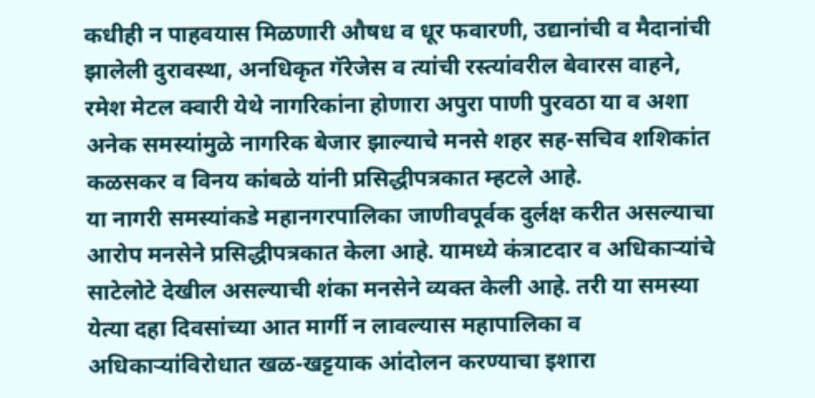कधीही न पाहवयास मिळणारी औषध व धूर फवारणी, उद्यानांची व मैदानांची झालेली दुरावस्था, अनधिकृत गॅरेजेस व त्यांची रस्त्यांवरील बेवारस वाहने, रमेश मेटल क्वारी येथे नागरिकांना होणारा अपुरा पाणी पुरवठा या व अशा अनेक समस्यांमुळे नागरिक बेजार झाल्याचे मनसे शहर सह-सचिव शशिकांत कळसकर व विनय कांबळे यांनी प्रसिद्धीपत्रकात म्हटले आहे.
या नागरी समस्यांकडे महानगरपालिका जाणीवपूर्वक दुर्लक्ष करीत असल्याचा आरोप मनसेने प्रसिद्धीपत्रकात केला आहे. यामध्ये कंत्राटदार व अधिकाऱ्यांचे साटेलोटे देखील असल्याची शंका मनसेने व्यक्त केली आहे. तरी या समस्या येत्या दहा दिवसांच्या आत मार्गी न लावल्यास महापालिका व अधिकाऱ्यांविरोधात खळ-खट्टयाक आंदोलन करण्याचा इशारा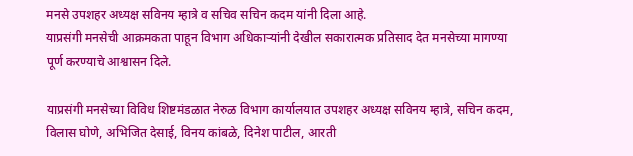मनसे उपशहर अध्यक्ष सविनय म्हात्रे व सचिव सचिन कदम यांनी दिला आहे.
याप्रसंगी मनसेची आक्रमकता पाहून विभाग अधिकाऱ्यांनी देखील सकारात्मक प्रतिसाद देत मनसेच्या मागण्या पूर्ण करण्याचे आश्वासन दिले.

याप्रसंगी मनसेच्या विविध शिष्टमंडळात नेरुळ विभाग कार्यालयात उपशहर अध्यक्ष सविनय म्हात्रे, सचिन कदम, विलास घोणे, अभिजित देसाई, विनय कांबळे, दिनेश पाटील, आरती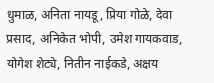धुमाळ, अनिता नायडू, प्रिया गोळे, देवा प्रसाद, अनिकेत भोपी, उमेश गायकवाड, योगेश शेट्ये, नितीन नाईकडे, अक्षय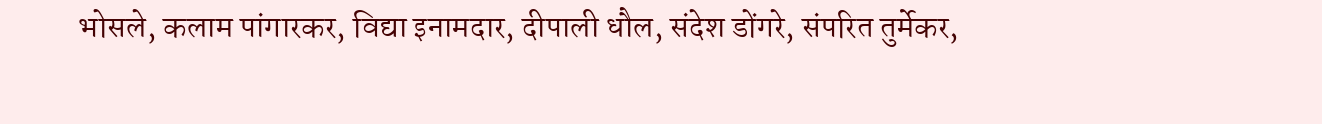भोसले, कलाम पांगारकर, विद्या इनामदार, दीपाली धौल, संदेश डोंगरे, संपरित तुर्मेकर,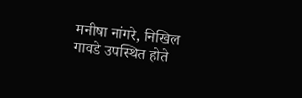मनीषा नांगरे, निखिल गावडे उपस्थित होते